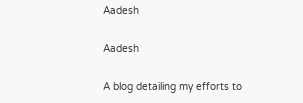Aadesh

Aadesh

A blog detailing my efforts to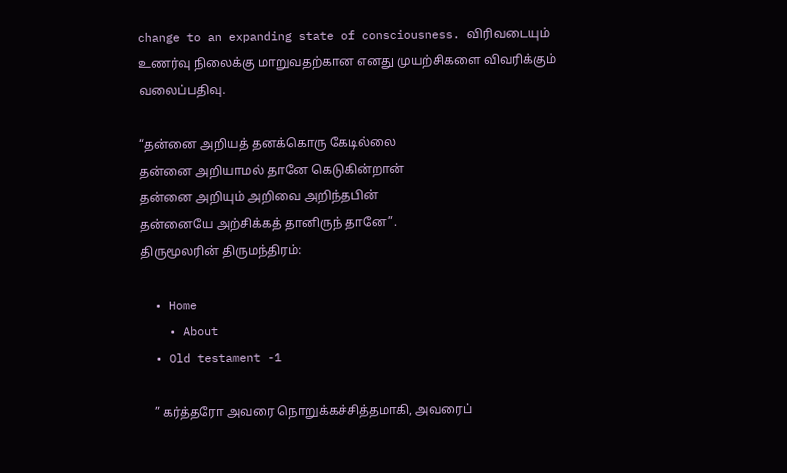change to an expanding state of consciousness. விரிவடையும் உணர்வு நிலைக்கு மாறுவதற்கான எனது முயற்சிகளை விவரிக்கும் வலைப்பதிவு.

“தன்னை அறியத் தனக்கொரு கேடில்லை
தன்னை அறியாமல் தானே கெடுகின்றான்
தன்னை அறியும் அறிவை அறிந்தபின்
தன்னையே அற்சிக்கத் தானிருந் தானே”.
திருமூலரின் திருமந்திரம்:

  • Home
    • About
  • Old testament -1

    ” கர்த்தரோ அவரை நொறுக்கச்சித்தமாகி, அவரைப்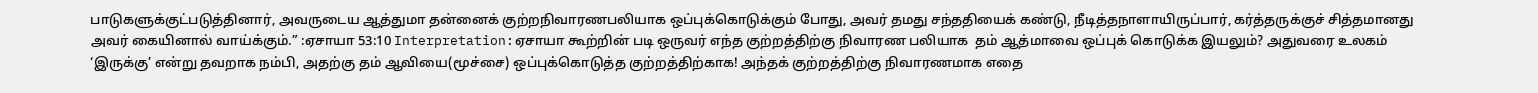பாடுகளுக்குட்படுத்தினார், அவருடைய ஆத்துமா தன்னைக் குற்றநிவாரணபலியாக ஒப்புக்கொடுக்கும் போது, அவர் தமது சந்ததியைக் கண்டு, நீடித்தநாளாயிருப்பார், கர்த்தருக்குச் சித்தமானது அவர் கையினால் வாய்க்கும்.” :ஏசாயா 53:10 Interpretation:ஏசாயா கூற்றின் படி ஒருவர் எந்த குற்றத்திற்கு நிவாரண பலியாக  தம் ஆத்மாவை ஒப்புக் கொடுக்க இயலும்? அதுவரை உலகம் ‘இருக்கு’ என்று தவறாக நம்பி, அதற்கு தம் ஆவியை(மூச்சை) ஒப்புக்கொடுத்த குற்றத்திற்காக! அந்தக் குற்றத்திற்கு நிவாரணமாக எதை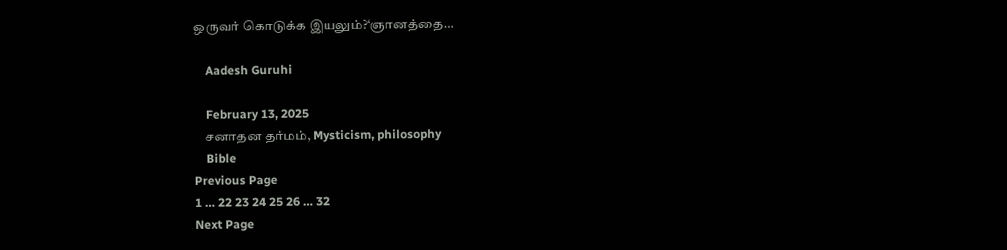ஒருவர் கொடுக்க இயலும்?‘ஞானத்தை…

    Aadesh Guruhi

    February 13, 2025
    சனாதன தர்மம், Mysticism, philosophy
    Bible
Previous Page
1 … 22 23 24 25 26 … 32
Next Page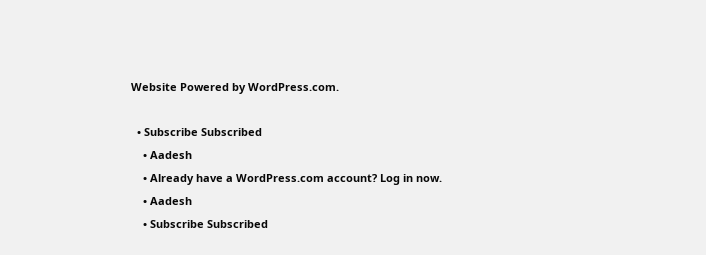Website Powered by WordPress.com.

  • Subscribe Subscribed
    • Aadesh
    • Already have a WordPress.com account? Log in now.
    • Aadesh
    • Subscribe Subscribed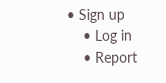• Sign up
    • Log in
    • Report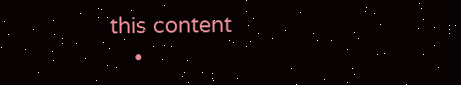this content
    •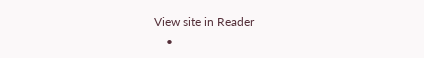View site in Reader
    •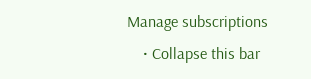Manage subscriptions
    • Collapse this bar